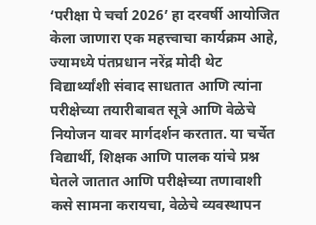‘परीक्षा पे चर्चा 2026’ हा दरवर्षी आयोजित केला जाणारा एक महत्त्वाचा कार्यक्रम आहे, ज्यामध्ये पंतप्रधान नरेंद्र मोदी थेट विद्यार्थ्यांशी संवाद साधतात आणि त्यांना परीक्षेच्या तयारीबाबत सूत्रे आणि वेळेचे नियोजन यावर मार्गदर्शन करतात. या चर्चेत विद्यार्थी, शिक्षक आणि पालक यांचे प्रश्न घेतले जातात आणि परीक्षेच्या तणावाशी कसे सामना करायचा, वेळेचे व्यवस्थापन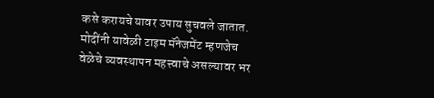कसे करायचे यावर उपाय सुचवले जातात. मोदींनी यावेळी टाइम मॅनेजमेंट म्हणजेच वेळेचे व्यवस्थापन महत्त्वाचे असल्यावर भर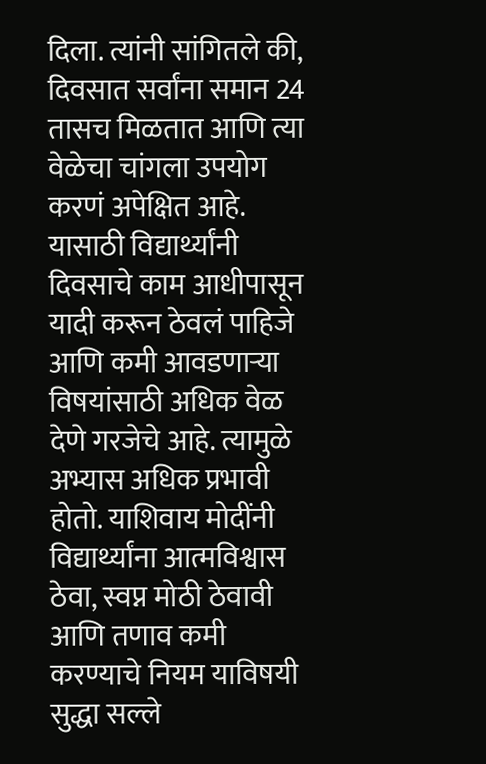दिला. त्यांनी सांगितले की, दिवसात सर्वांना समान 24 तासच मिळतात आणि त्या वेळेचा चांगला उपयोग करणं अपेक्षित आहे. यासाठी विद्यार्थ्यांनी दिवसाचे काम आधीपासून यादी करून ठेवलं पाहिजे आणि कमी आवडणाऱ्या विषयांसाठी अधिक वेळ देणे गरजेचे आहे. त्यामुळे अभ्यास अधिक प्रभावी होतो. याशिवाय मोदींनी विद्यार्थ्यांना आत्मविश्वास ठेवा, स्वप्न मोठी ठेवावी आणि तणाव कमी करण्याचे नियम याविषयी सुद्धा सल्ले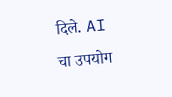दिले. AI चा उपयोग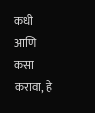कधी आणि कसा करावा, हे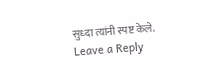सुध्दा त्यांनी स्पष्ट केले.
Leave a Reply